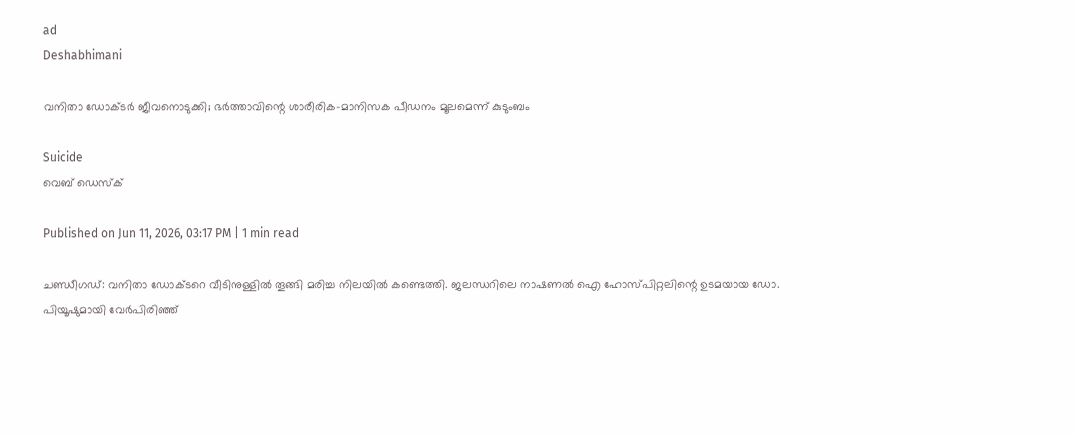ad
Deshabhimani

വനിതാ ഡോക്ടർ ജീവനൊടുക്കി; ഭർത്താവിന്റെ ശാരീരിക-മാനിസക പീഡനം മൂലമെന്ന് കുടുംബം

Suicide
വെബ് ഡെസ്ക്

Published on Jun 11, 2026, 03:17 PM | 1 min read

ചണ്ഡീഗഡ്: വനിതാ ഡോക്ടറെ വീടിനുള്ളിൽ തൂങ്ങി മരിച്ച നിലയിൽ കണ്ടെത്തി. ജലന്ധറിലെ നാഷണൽ ഐ ഹോസ്പിറ്റലിന്റെ ഉടമയായ ഡോ. പിയൂഷുമായി വേർപിരിഞ്ഞ്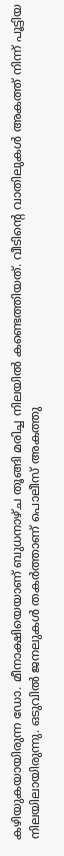കഴിയുകയായിരുന്ന ഡോ. മീനാക്ഷിയെയാണ് ബുധനാഴ്ച തൂങ്ങി മരിച്ച നിലയിൽ കണ്ടെത്തിയത്. വീടിന്റെ വാതിലുകൾ അകത്ത് നിന്ന് പൂട്ടിയ നിലയിലായിരുന്നു. ഒടുവിൽ ജനലുകൾ തകർത്താണ് പൊലീസ് അകത്തു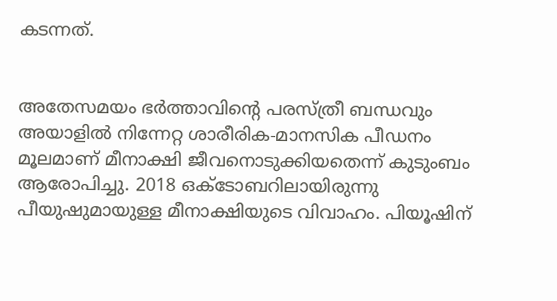കടന്നത്.


അതേസമയം ഭർത്താവിന്റെ പരസ്ത്രീ ബന്ധവും അയാളിൽ നിന്നേറ്റ ശാരീരിക-മാനസിക പീഡനം മൂലമാണ് മീനാക്ഷി ജീവനൊടുക്കിയതെന്ന് കുടുംബം ആരോപിച്ചു. 2018 ഒക്ടോബറിലായിരുന്നു പീയുഷുമായുള്ള മീനാക്ഷിയുടെ വിവാഹം. പിയൂഷിന്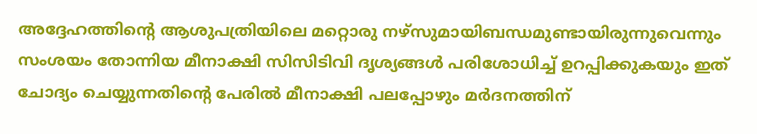അദ്ദേഹത്തിന്റെ ആശുപത്രിയിലെ മറ്റൊരു നഴ്സുമായിബന്ധമുണ്ടായിരുന്നുവെന്നും സംശയം തോന്നിയ മീനാക്ഷി സിസിടിവി ദൃശ്യങ്ങൾ പരിശോധിച്ച് ഉറപ്പിക്കുകയും ഇത് ചോദ്യം ചെയ്യുന്നതിന്റെ പേരിൽ മീനാക്ഷി പലപ്പോഴും മർദനത്തിന്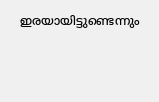ഇരയായിട്ടുണ്ടെന്നും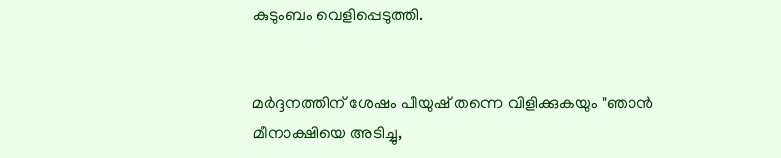കുടുംബം വെളിപ്പെടുത്തി.


മർദ്ദനത്തിന് ശേഷം പീയുഷ് തന്നെ വിളിക്കുകയും "ഞാൻ മീനാക്ഷിയെ അടിച്ചു,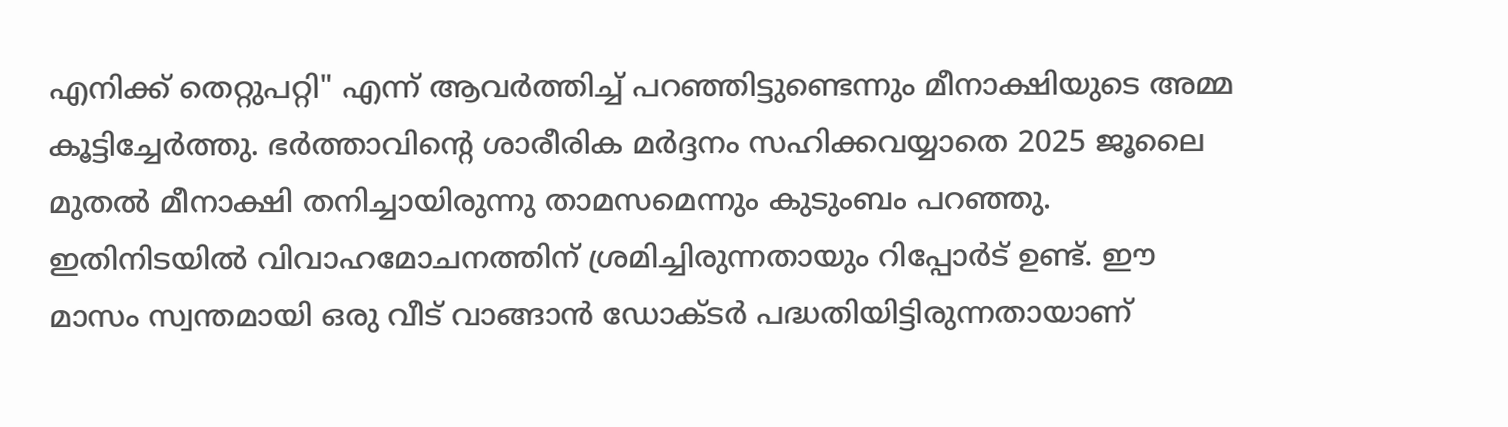എനിക്ക് തെറ്റുപറ്റി" എന്ന് ആവർത്തിച്ച് പറഞ്ഞിട്ടുണ്ടെന്നും മീനാക്ഷിയുടെ അമ്മ കൂട്ടിച്ചേർത്തു. ഭർത്താവിന്റെ ശാരീരിക മർദ്ദനം സഹിക്കവയ്യാതെ 2025 ജൂലൈ മുതൽ മീനാക്ഷി തനിച്ചായിരുന്നു താമസമെന്നും കുടുംബം പറഞ്ഞു. ഇതിനിടയിൽ വിവാഹമോചനത്തിന് ശ്രമിച്ചിരുന്നതായും റിപ്പോർട് ഉണ്ട്. ഈ മാസം സ്വന്തമായി ഒരു വീട് വാങ്ങാൻ ഡോക്ടർ പദ്ധതിയിട്ടിരുന്നതായാണ്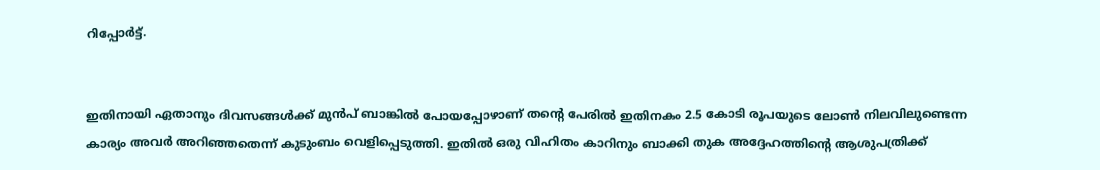റിപ്പോർട്ട്.


ഇതിനായി ഏതാനും ദിവസങ്ങൾക്ക് മുൻപ് ബാങ്കിൽ പോയപ്പോഴാണ് തന്റെ പേരിൽ ഇതിനകം 2.5 കോടി രൂപയുടെ ലോൺ നിലവിലുണ്ടെന്ന കാര്യം അവർ അറിഞ്ഞതെന്ന് കുടുംബം വെളിപ്പെടുത്തി. ഇതിൽ ഒരു വിഹിതം കാറിനും ബാക്കി തുക അദ്ദേഹത്തിന്റെ ആശുപത്രിക്ക്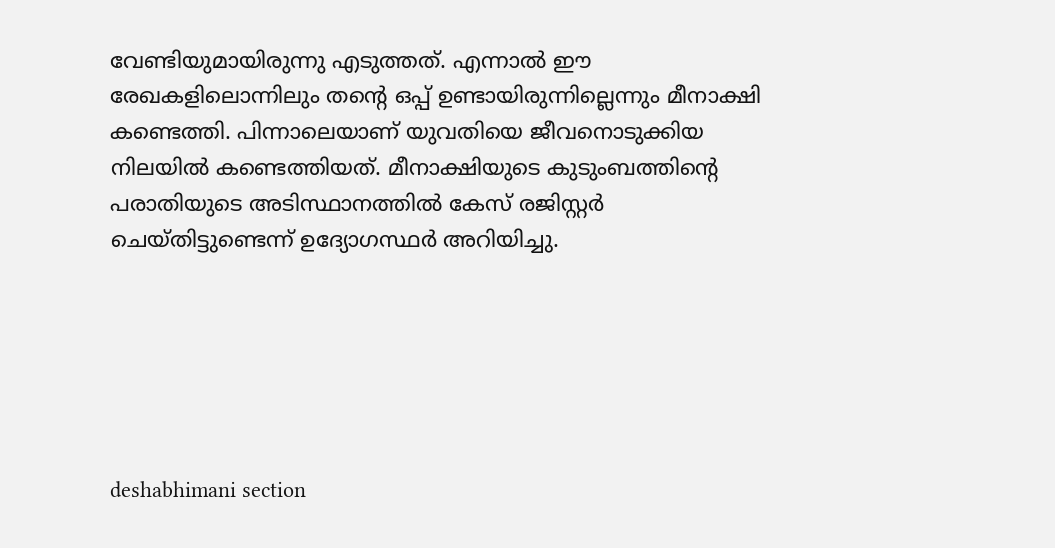വേണ്ടിയുമായിരുന്നു എടുത്തത്. എന്നാൽ ഈ രേഖകളിലൊന്നിലും തന്റെ ഒപ്പ് ഉണ്ടായിരുന്നില്ലെന്നും മീനാക്ഷി കണ്ടെത്തി. പിന്നാലെയാണ് യുവതിയെ ജീവനൊടുക്കിയ നിലയിൽ കണ്ടെത്തിയത്. മീനാക്ഷിയുടെ കുടുംബത്തിന്റെ പരാതിയുടെ അടിസ്ഥാനത്തിൽ കേസ് രജിസ്റ്റർ ചെയ്തിട്ടുണ്ടെന്ന് ഉദ്യോഗസ്ഥർ അറിയിച്ചു.






deshabhimani section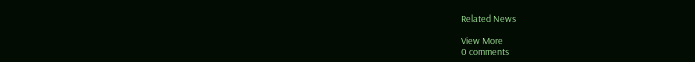Related News

View More
0 comments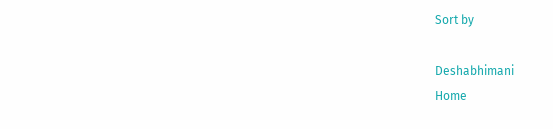Sort by

Deshabhimani
Home